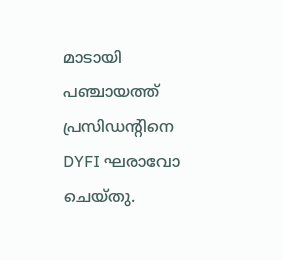മാടായി പഞ്ചായത്ത്‌ പ്രസിഡന്റിനെ DYFI ഘരാവോ ചെയ്തു.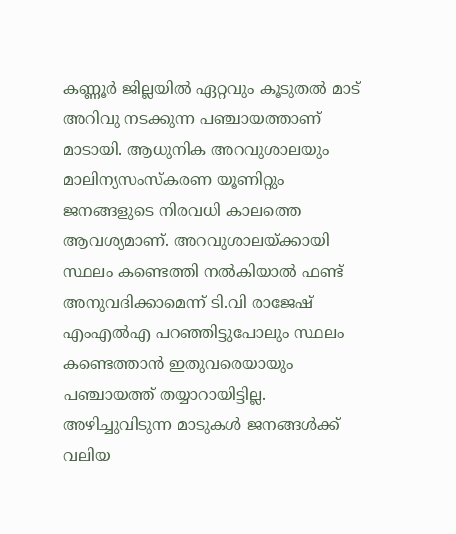കണ്ണൂർ ജില്ലയിൽ ഏറ്റവും കൂടുതൽ മാട് അറിവു നടക്കുന്ന പഞ്ചായത്താണ് മാടായി. ആധുനിക അറവുശാലയും മാലിന്യസംസ്കരണ യൂണിറ്റും ജനങ്ങളുടെ നിരവധി കാലത്തെ ആവശ്യമാണ്. അറവുശാലയ്ക്കായി സ്ഥലം കണ്ടെത്തി നൽകിയാൽ ഫണ്ട് അനുവദിക്കാമെന്ന് ടി.വി രാജേഷ് എംഎൽഎ പറഞ്ഞിട്ടുപോലും സ്ഥലം കണ്ടെത്താൻ ഇതുവരെയായും പഞ്ചായത്ത് തയ്യാറായിട്ടില്ല. അഴിച്ചുവിടുന്ന മാടുകൾ ജനങ്ങൾക്ക് വലിയ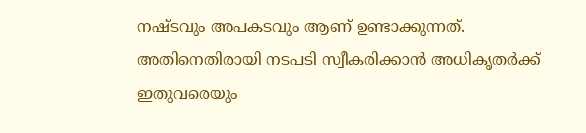നഷ്ടവും അപകടവും ആണ് ഉണ്ടാക്കുന്നത്.  അതിനെതിരായി നടപടി സ്വീകരിക്കാൻ അധികൃതർക്ക് ഇതുവരെയും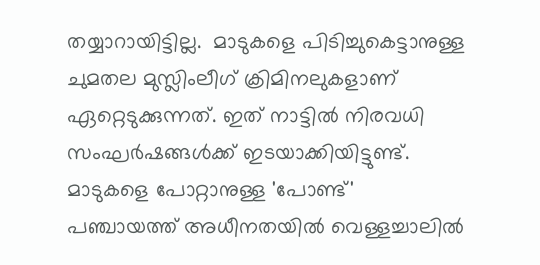തയ്യാറായിട്ടില്ല.  മാടുകളെ പിടിച്ചുകെട്ടാനുള്ള  ചുമതല മുസ്ലിംലീഗ് ക്രിമിനലുകളാണ് ഏറ്റെടുക്കുന്നത്. ഇത് നാട്ടിൽ നിരവധി സംഘർഷങ്ങൾക്ക് ഇടയാക്കിയിട്ടുണ്ട്. മാടുകളെ പോറ്റാനുള്ള 'പോണ്ട്' പഞ്ചായത്ത് അധീനതയിൽ വെള്ളച്ചാലിൽ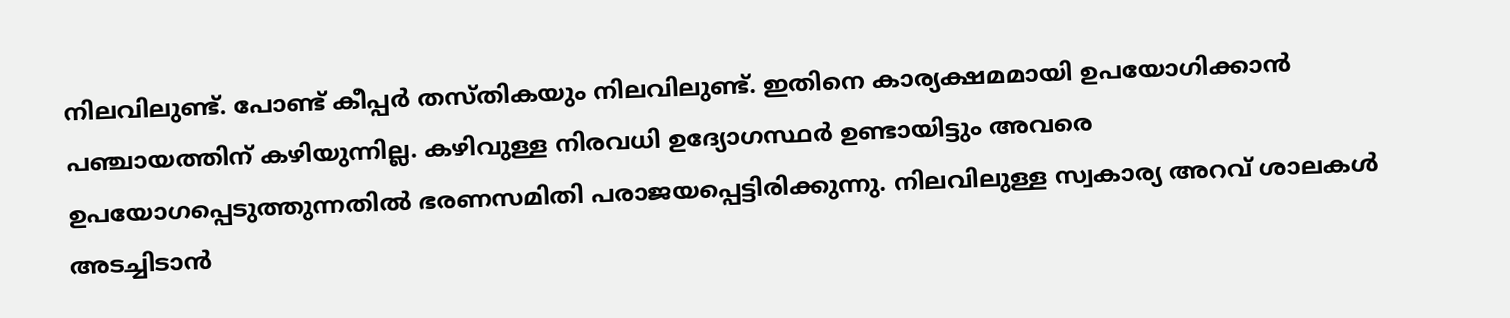നിലവിലുണ്ട്. പോണ്ട് കീപ്പർ തസ്തികയും നിലവിലുണ്ട്. ഇതിനെ കാര്യക്ഷമമായി ഉപയോഗിക്കാൻ പഞ്ചായത്തിന് കഴിയുന്നില്ല. കഴിവുള്ള നിരവധി ഉദ്യോഗസ്ഥർ ഉണ്ടായിട്ടും അവരെ ഉപയോഗപ്പെടുത്തുന്നതിൽ ഭരണസമിതി പരാജയപ്പെട്ടിരിക്കുന്നു. നിലവിലുള്ള സ്വകാര്യ അറവ് ശാലകൾ അടച്ചിടാൻ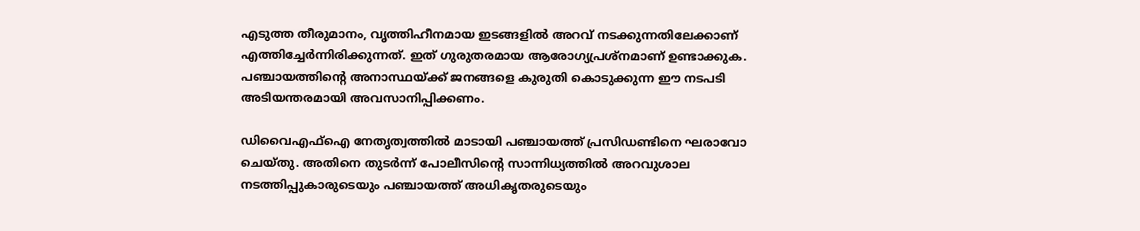എടുത്ത തീരുമാനം, വൃത്തിഹീനമായ ഇടങ്ങളിൽ അറവ് നടക്കുന്നതിലേക്കാണ് എത്തിച്ചേർന്നിരിക്കുന്നത്. ഇത് ഗുരുതരമായ ആരോഗ്യപ്രശ്നമാണ് ഉണ്ടാക്കുക.
പഞ്ചായത്തിന്റെ അനാസ്ഥയ്ക്ക് ജനങ്ങളെ കുരുതി കൊടുക്കുന്ന ഈ നടപടി അടിയന്തരമായി അവസാനിപ്പിക്കണം.

ഡിവൈഎഫ്ഐ നേതൃത്വത്തിൽ മാടായി പഞ്ചായത്ത് പ്രസിഡണ്ടിനെ ഘരാവോ ചെയ്തു. അതിനെ തുടർന്ന് പോലീസിന്റെ സാന്നിധ്യത്തിൽ അറവുശാല നടത്തിപ്പുകാരുടെയും പഞ്ചായത്ത് അധികൃതരുടെയും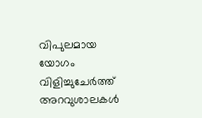വിപുലമായ യോഗം വിളിച്ചുചേർത്ത് അറവുശാലകൾ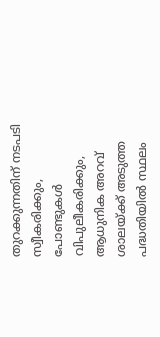തുറക്കുന്നതിന് നടപടി സ്വീകരിക്കും, പോണ്ടുകൾ വിപുലീകരിക്കും, ആധുനിക അറവ് ശാലയ്ക്ക് അടുത്ത പദ്ധതിയിൽ സ്ഥലം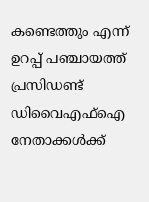കണ്ടെത്തും എന്ന് ഉറപ്പ് പഞ്ചായത്ത് പ്രസിഡണ്ട് ഡിവൈഎഫ്ഐ നേതാക്കൾക്ക്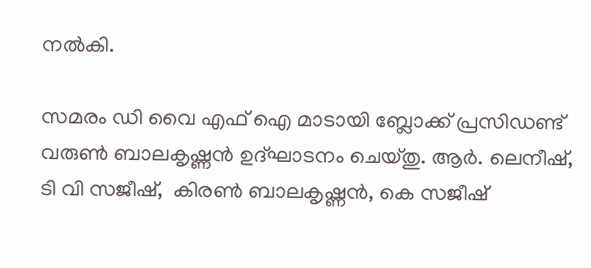നൽകി.

സമരം ഡി വൈ എഫ് ഐ മാടായി ബ്ലോക്ക് പ്രസിഡണ്ട് വരുൺ ബാലകൃഷ്ണൻ ഉദ്ഘാടനം ചെയ്തു. ആർ. ലെനീഷ്, ടി വി സജീഷ്,  കിരൺ ബാലകൃഷ്ണൻ, കെ സജീഷ്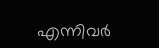എന്നിവർ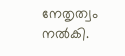നേതൃത്വം നൽകി.